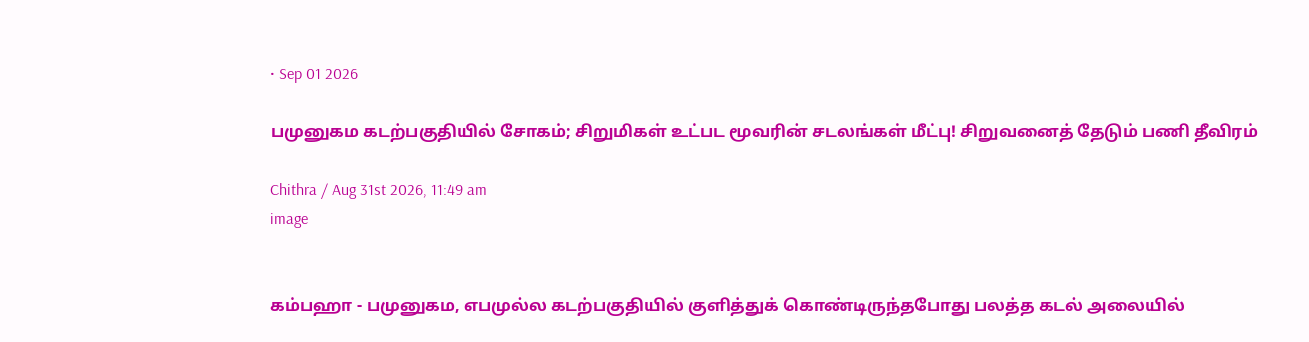• Sep 01 2026

பமுனுகம கடற்பகுதியில் சோகம்; சிறுமிகள் உட்பட மூவரின் சடலங்கள் மீட்பு! சிறுவனைத் தேடும் பணி தீவிரம்

Chithra / Aug 31st 2026, 11:49 am
image


கம்பஹா - பமுனுகம, எபமுல்ல கடற்பகுதியில் குளித்துக் கொண்டிருந்தபோது பலத்த கடல் அலையில்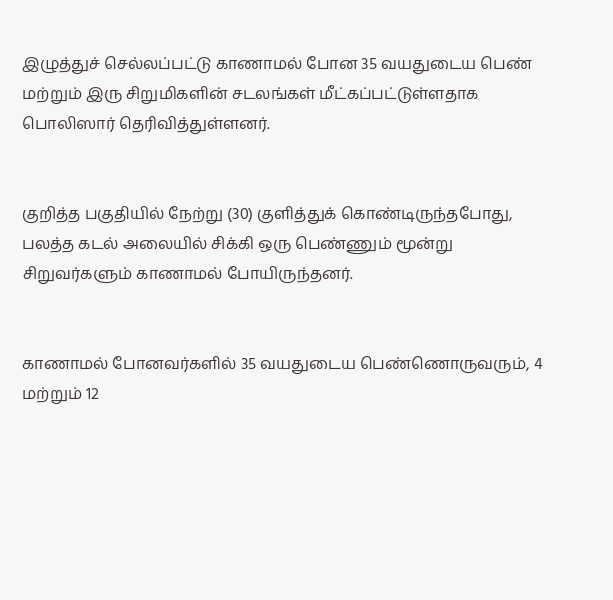இழுத்துச் செல்லப்பட்டு காணாமல் போன 35 வயதுடைய பெண் மற்றும் இரு சிறுமிகளின் சடலங்கள் மீட்கப்பட்டுள்ளதாக பொலிஸார் தெரிவித்துள்ளனர்.


குறித்த பகுதியில் நேற்று (30) குளித்துக் கொண்டிருந்தபோது, பலத்த கடல் அலையில் சிக்கி ஒரு பெண்ணும் மூன்று சிறுவர்களும் காணாமல் போயிருந்தனர்.


காணாமல் போனவர்களில் 35 வயதுடைய பெண்ணொருவரும், 4 மற்றும் 12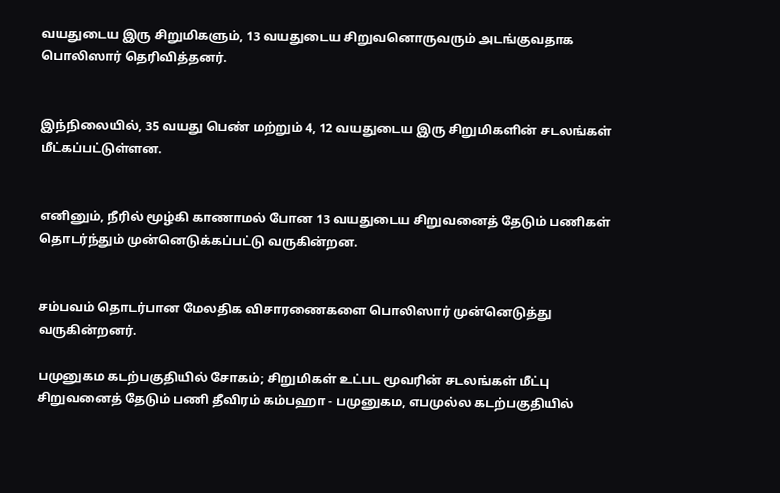வயதுடைய இரு சிறுமிகளும், 13 வயதுடைய சிறுவனொருவரும் அடங்குவதாக பொலிஸார் தெரிவித்தனர்.


இந்நிலையில், 35 வயது பெண் மற்றும் 4, 12 வயதுடைய இரு சிறுமிகளின் சடலங்கள் மீட்கப்பட்டுள்ளன.


எனினும், நீரில் மூழ்கி காணாமல் போன 13 வயதுடைய சிறுவனைத் தேடும் பணிகள் தொடர்ந்தும் முன்னெடுக்கப்பட்டு வருகின்றன.


சம்பவம் தொடர்பான மேலதிக விசாரணைகளை பொலிஸார் முன்னெடுத்து வருகின்றனர்.

பமுனுகம கடற்பகுதியில் சோகம்; சிறுமிகள் உட்பட மூவரின் சடலங்கள் மீட்பு சிறுவனைத் தேடும் பணி தீவிரம் கம்பஹா - பமுனுகம, எபமுல்ல கடற்பகுதியில்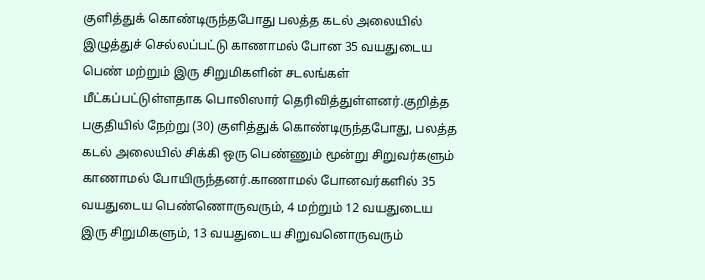குளித்துக் கொண்டிருந்தபோது பலத்த கடல் அலையில் இழுத்துச் செல்லப்பட்டு காணாமல் போன 35 வயதுடைய பெண் மற்றும் இரு சிறுமிகளின் சடலங்கள் மீட்கப்பட்டுள்ளதாக பொலிஸார் தெரிவித்துள்ளனர்.குறித்த பகுதியில் நேற்று (30) குளித்துக் கொண்டிருந்தபோது, பலத்த கடல் அலையில் சிக்கி ஒரு பெண்ணும் மூன்று சிறுவர்களும் காணாமல் போயிருந்தனர்.காணாமல் போனவர்களில் 35 வயதுடைய பெண்ணொருவரும், 4 மற்றும் 12 வயதுடைய இரு சிறுமிகளும், 13 வயதுடைய சிறுவனொருவரும்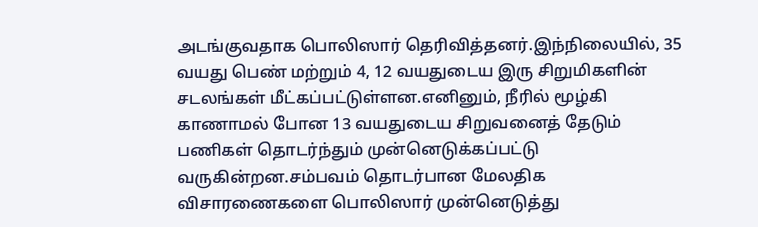அடங்குவதாக பொலிஸார் தெரிவித்தனர்.இந்நிலையில், 35 வயது பெண் மற்றும் 4, 12 வயதுடைய இரு சிறுமிகளின் சடலங்கள் மீட்கப்பட்டுள்ளன.எனினும், நீரில் மூழ்கி காணாமல் போன 13 வயதுடைய சிறுவனைத் தேடும் பணிகள் தொடர்ந்தும் முன்னெடுக்கப்பட்டு வருகின்றன.சம்பவம் தொடர்பான மேலதிக விசாரணைகளை பொலிஸார் முன்னெடுத்து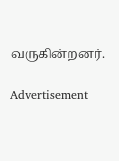வருகின்றனர்.

Advertisement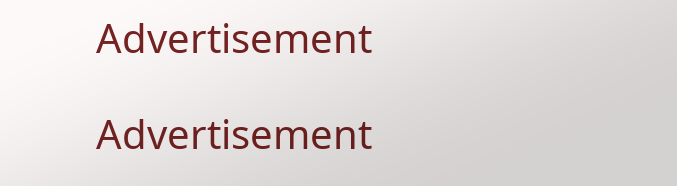Advertisement

Advertisement